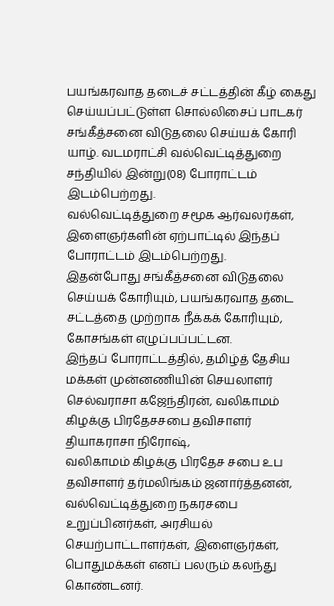பயங்கரவாத தடைச் சட்டத்தின் கீழ் கைது செய்யப்பட்டுள்ள சொல்லிசைப் பாடகர் சங்கீத்சனை விடுதலை செய்யக் கோரி யாழ். வடமராட்சி வல்வெட்டித்துறை சந்தியில் இன்று(08) போராட்டம் இடம்பெற்றது.
வல்வெட்டித்துறை சமூக ஆர்வலர்கள், இளைஞர்களின் ஏற்பாட்டில் இந்தப் போராட்டம் இடம்பெற்றது.
இதன்போது சங்கீத்சனை விடுதலை செய்யக் கோரியும், பயங்கரவாத தடை சட்டத்தை முற்றாக நீக்கக் கோரியும், கோசங்கள் எழுப்பப்பட்டன.
இந்தப் போராட்டத்தில், தமிழ்த் தேசிய மக்கள் முன்னணியின் செயலாளர் செல்வராசா கஜேந்திரன், வலிகாமம் கிழக்கு பிரதேசசபை தவிசாளர் தியாகராசா நிரோஷ்,
வலிகாமம் கிழக்கு பிரதேச சபை உப தவிசாளர் தர்மலிங்கம் ஜனார்த்தனன், வல்வெட்டித்துறை நகரசபை உறுப்பினர்கள், அரசியல் செயற்பாட்டாளர்கள், இளைஞர்கள், பொதுமக்கள் எனப் பலரும் கலந்து கொண்டனர்.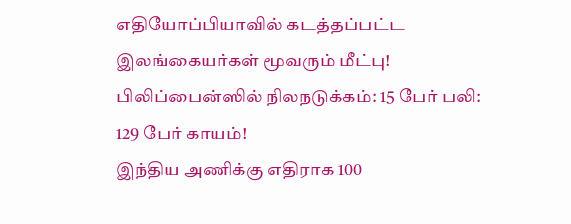எதியோப்பியாவில் கடத்தப்பட்ட இலங்கையர்கள் மூவரும் மீட்பு!
பிலிப்பைன்ஸில் நிலநடுக்கம்: 15 பேர் பலி: 129 பேர் காயம்!
இந்திய அணிக்கு எதிராக 100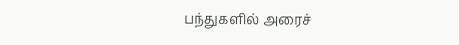பந்துகளில் அரைச்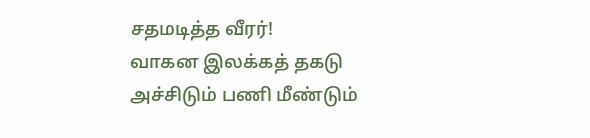சதமடித்த வீரர்!
வாகன இலக்கத் தகடு அச்சிடும் பணி மீண்டும்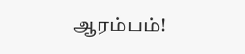ஆரம்பம்!